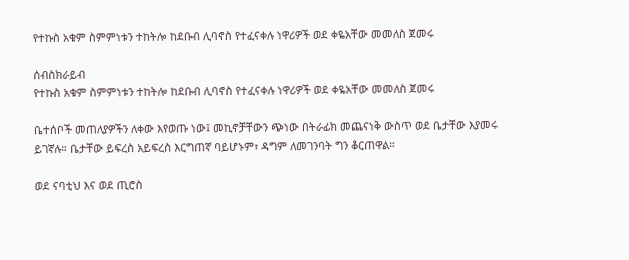የተኩስ አቁም ስምምነቱን ተከትሎ ከደቡብ ሊባኖስ የተፈናቀሉ ነዋሪዎች ወደ ቀዬአቸው መመለስ ጀመሩ

ሰብስክራይብ
የተኩስ አቁም ስምምነቱን ተከትሎ ከደቡብ ሊባኖስ የተፈናቀሉ ነዋሪዎች ወደ ቀዬአቸው መመለስ ጀመሩ

ቤተሰቦች መጠለያዎችን ለቀው እየወጡ ነው፤ መኪኖቻቸውን ጭነው በትራፊክ መጨናነቅ ውስጥ ወደ ቤታቸው እያመሩ ይገኛሉ። ቤታቸው ይፍረስ አይፍረስ እርግጠኛ ባይሆኑም፣ ዳግም ለመገንባት ግን ቆርጠዋል።

ወደ ናባቲህ እና ወደ ጢሮስ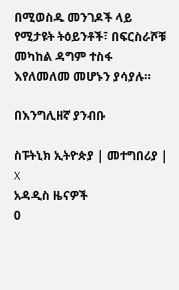በሚወስዱ መንገዶች ላይ የሚታዩት ትዕይንቶች፣ በፍርስራሾቹ መካከል ዳግም ተስፋ እየለመለመ መሆኑን ያሳያሉ።

በእንግሊዘኛ ያንብቡ

ስፑትኒክ ኢትዮጵያ | መተግበሪያ | X
አዳዲስ ዜናዎች
0